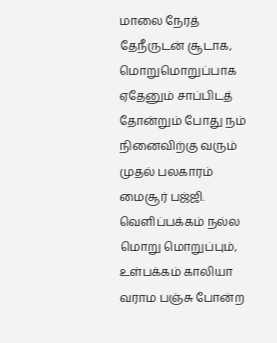மாலை நேரத் தேநீருடன் சூடாக, மொறுமொறுப்பாக ஏதேனும் சாப்பிடத் தோன்றும் போது நம் நினைவிற்கு வரும் முதல் பலகாரம் மைசூர் பஜ்ஜி. வெளிப்பக்கம் நல்ல மொறு மொறுப்பும், உள்பக்கம் காலியா வராம பஞ்சு போன்ற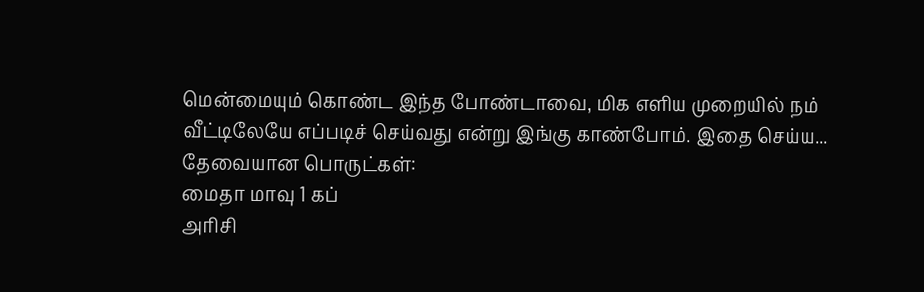மென்மையும் கொண்ட இந்த போண்டாவை, மிக எளிய முறையில் நம் வீட்டிலேயே எப்படிச் செய்வது என்று இங்கு காண்போம். இதை செய்ய...
தேவையான பொருட்கள்:
மைதா மாவு 1 கப்
அரிசி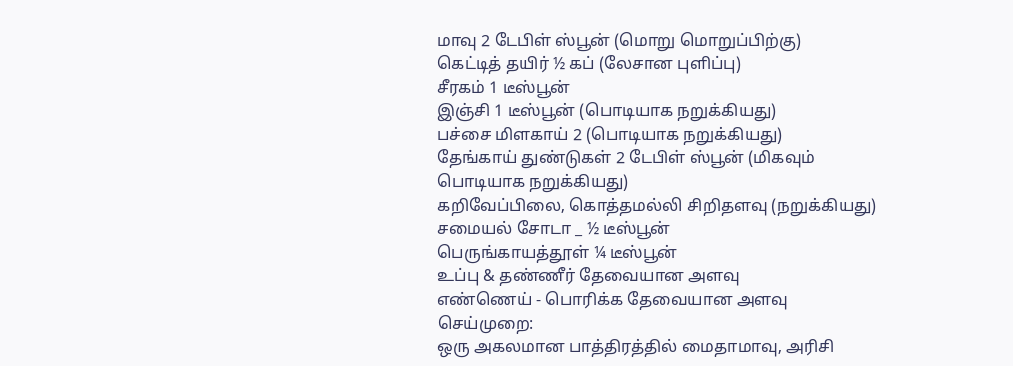மாவு 2 டேபிள் ஸ்பூன் (மொறு மொறுப்பிற்கு)
கெட்டித் தயிர் ½ கப் (லேசான புளிப்பு)
சீரகம் 1 டீஸ்பூன்
இஞ்சி 1 டீஸ்பூன் (பொடியாக நறுக்கியது)
பச்சை மிளகாய் 2 (பொடியாக நறுக்கியது)
தேங்காய் துண்டுகள் 2 டேபிள் ஸ்பூன் (மிகவும் பொடியாக நறுக்கியது)
கறிவேப்பிலை, கொத்தமல்லி சிறிதளவு (நறுக்கியது)
சமையல் சோடா _ ½ டீஸ்பூன்
பெருங்காயத்தூள் ¼ டீஸ்பூன்
உப்பு & தண்ணீர் தேவையான அளவு
எண்ணெய் - பொரிக்க தேவையான அளவு
செய்முறை:
ஒரு அகலமான பாத்திரத்தில் மைதாமாவு, அரிசி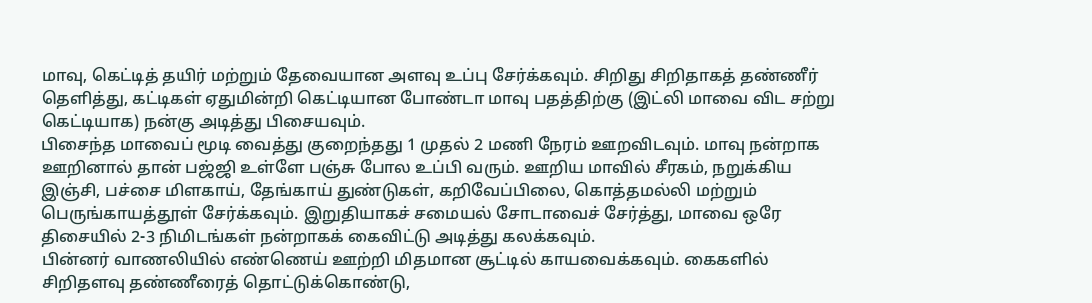மாவு, கெட்டித் தயிர் மற்றும் தேவையான அளவு உப்பு சேர்க்கவும். சிறிது சிறிதாகத் தண்ணீர் தெளித்து, கட்டிகள் ஏதுமின்றி கெட்டியான போண்டா மாவு பதத்திற்கு (இட்லி மாவை விட சற்று கெட்டியாக) நன்கு அடித்து பிசையவும்.
பிசைந்த மாவைப் மூடி வைத்து குறைந்தது 1 முதல் 2 மணி நேரம் ஊறவிடவும். மாவு நன்றாக ஊறினால் தான் பஜ்ஜி உள்ளே பஞ்சு போல உப்பி வரும். ஊறிய மாவில் சீரகம், நறுக்கிய இஞ்சி, பச்சை மிளகாய், தேங்காய் துண்டுகள், கறிவேப்பிலை, கொத்தமல்லி மற்றும் பெருங்காயத்தூள் சேர்க்கவும். இறுதியாகச் சமையல் சோடாவைச் சேர்த்து, மாவை ஒரே திசையில் 2-3 நிமிடங்கள் நன்றாகக் கைவிட்டு அடித்து கலக்கவும்.
பின்னர் வாணலியில் எண்ணெய் ஊற்றி மிதமான சூட்டில் காயவைக்கவும். கைகளில் சிறிதளவு தண்ணீரைத் தொட்டுக்கொண்டு,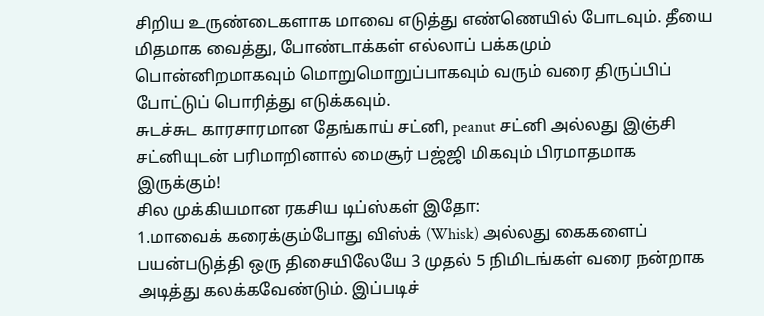சிறிய உருண்டைகளாக மாவை எடுத்து எண்ணெயில் போடவும். தீயை மிதமாக வைத்து, போண்டாக்கள் எல்லாப் பக்கமும் பொன்னிறமாகவும் மொறுமொறுப்பாகவும் வரும் வரை திருப்பிப் போட்டுப் பொரித்து எடுக்கவும்.
சுடச்சுட காரசாரமான தேங்காய் சட்னி, peanut சட்னி அல்லது இஞ்சி சட்னியுடன் பரிமாறினால் மைசூர் பஜ்ஜி மிகவும் பிரமாதமாக இருக்கும்!
சில முக்கியமான ரகசிய டிப்ஸ்கள் இதோ:
1.மாவைக் கரைக்கும்போது விஸ்க் (Whisk) அல்லது கைகளைப் பயன்படுத்தி ஒரு திசையிலேயே 3 முதல் 5 நிமிடங்கள் வரை நன்றாக அடித்து கலக்கவேண்டும். இப்படிச்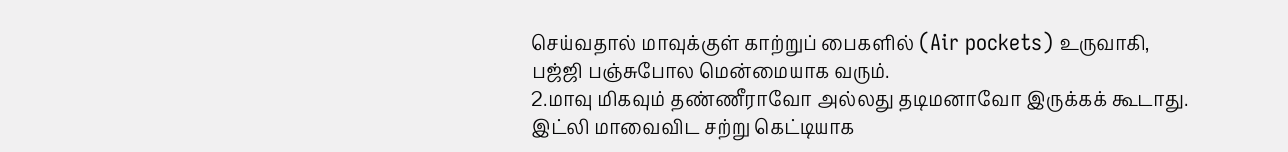செய்வதால் மாவுக்குள் காற்றுப் பைகளில் (Air pockets) உருவாகி, பஜ்ஜி பஞ்சுபோல மென்மையாக வரும்.
2.மாவு மிகவும் தண்ணீராவோ அல்லது தடிமனாவோ இருக்கக் கூடாது. இட்லி மாவைவிட சற்று கெட்டியாக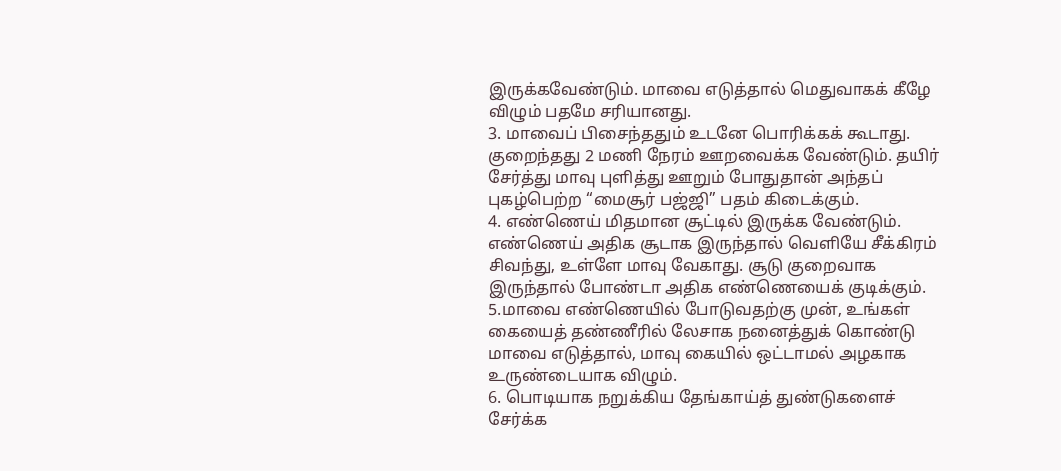இருக்கவேண்டும். மாவை எடுத்தால் மெதுவாகக் கீழே விழும் பதமே சரியானது.
3. மாவைப் பிசைந்ததும் உடனே பொரிக்கக் கூடாது. குறைந்தது 2 மணி நேரம் ஊறவைக்க வேண்டும். தயிர் சேர்த்து மாவு புளித்து ஊறும் போதுதான் அந்தப் புகழ்பெற்ற “மைசூர் பஜ்ஜி” பதம் கிடைக்கும்.
4. எண்ணெய் மிதமான சூட்டில் இருக்க வேண்டும். எண்ணெய் அதிக சூடாக இருந்தால் வெளியே சீக்கிரம் சிவந்து, உள்ளே மாவு வேகாது. சூடு குறைவாக இருந்தால் போண்டா அதிக எண்ணெயைக் குடிக்கும்.
5.மாவை எண்ணெயில் போடுவதற்கு முன், உங்கள் கையைத் தண்ணீரில் லேசாக நனைத்துக் கொண்டு மாவை எடுத்தால், மாவு கையில் ஒட்டாமல் அழகாக உருண்டையாக விழும்.
6. பொடியாக நறுக்கிய தேங்காய்த் துண்டுகளைச் சேர்க்க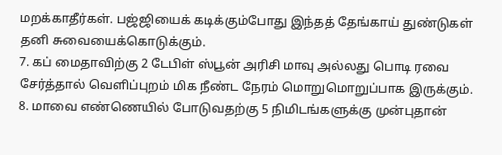மறக்காதீர்கள். பஜ்ஜியைக் கடிக்கும்போது இந்தத் தேங்காய் துண்டுகள் தனி சுவையைக்கொடுக்கும்.
7. கப் மைதாவிற்கு 2 டேபிள் ஸ்பூன் அரிசி மாவு அல்லது பொடி ரவை சேர்த்தால் வெளிப்புறம் மிக நீண்ட நேரம் மொறுமொறுப்பாக இருக்கும்.
8. மாவை எண்ணெயில் போடுவதற்கு 5 நிமிடங்களுக்கு முன்புதான்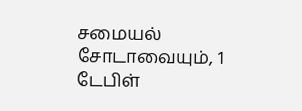சமையல் சோடாவையும், 1 டேபிள்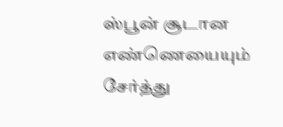ஸ்பூன் சூடான எண்ணெயையும் சேர்த்து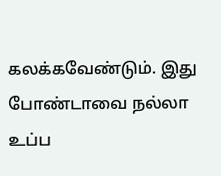கலக்கவேண்டும். இது போண்டாவை நல்லா உப்ப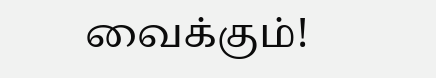வைக்கும்!